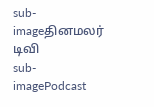sub-imageதினமலர் டிவி
sub-imagePodcast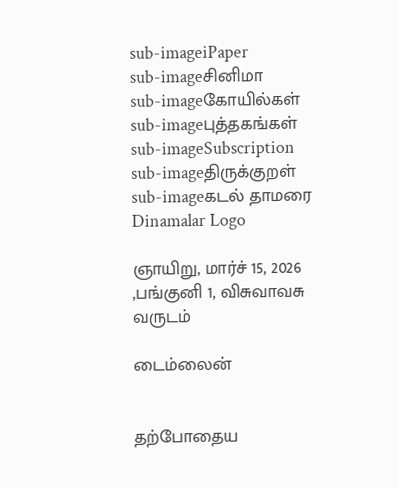sub-imageiPaper
sub-imageசினிமா
sub-imageகோயில்கள்
sub-imageபுத்தகங்கள்
sub-imageSubscription
sub-imageதிருக்குறள்
sub-imageகடல் தாமரை
Dinamalar Logo

ஞாயிறு, மார்ச் 15, 2026 ,பங்குனி 1, விசுவாவசு வருடம்

டைம்லைன்


தற்போதைய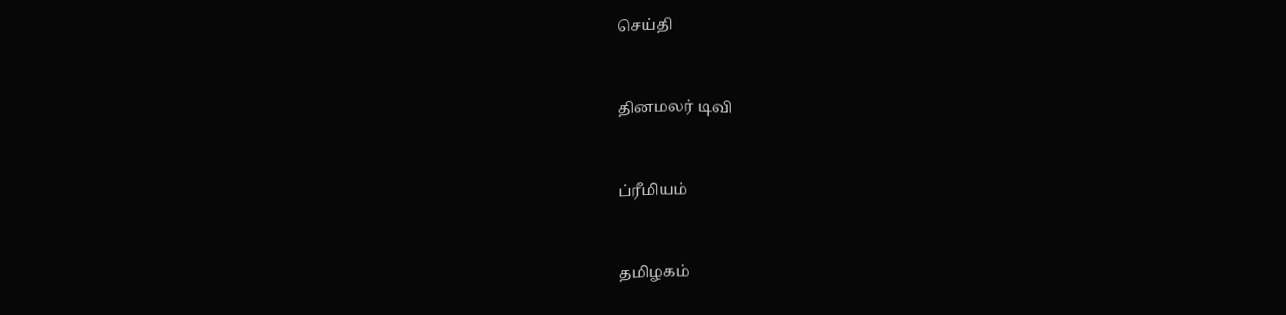செய்தி


தினமலர் டிவி


ப்ரீமியம்


தமிழகம்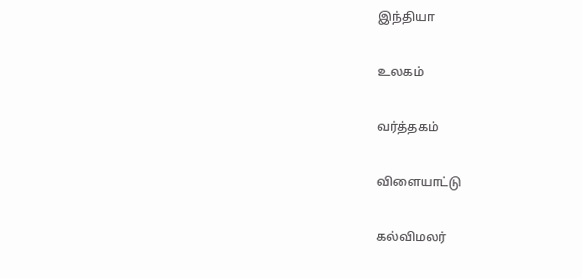இந்தியா


உலகம்


வர்த்தகம்


விளையாட்டு


கல்விமலர்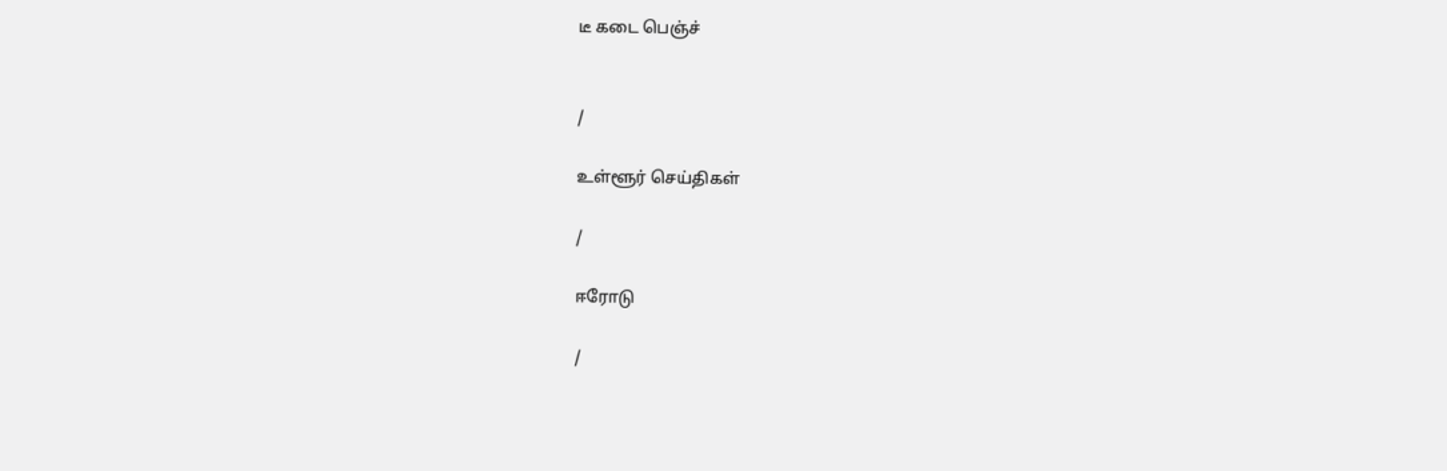டீ கடை பெஞ்ச்


/

உள்ளூர் செய்திகள்

/

ஈரோடு

/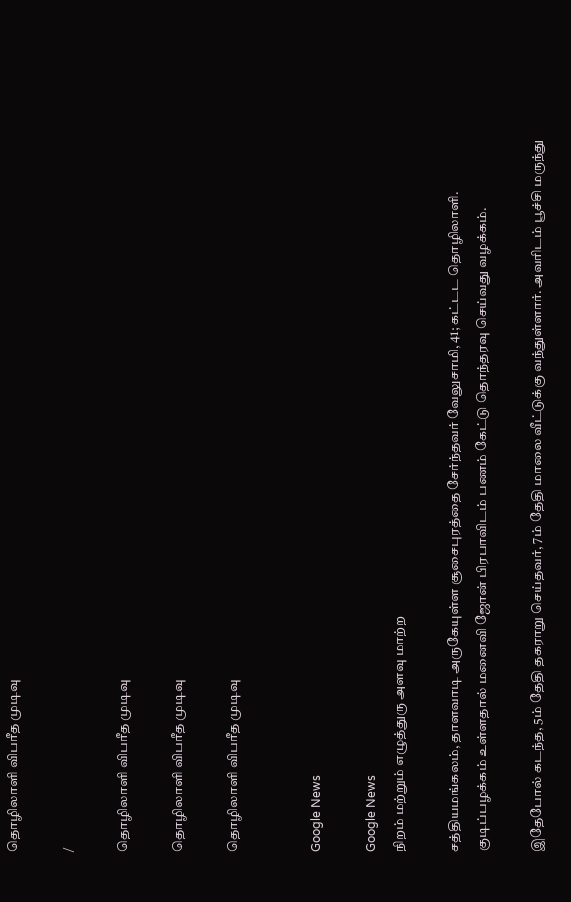தொழிலாளி விபரீத முடிவு

/

தொழிலாளி விபரீத முடிவு

தொழிலாளி விபரீத முடிவு

தொழிலாளி விபரீத முடிவு


Google News

Google News
நிறம் மற்றும் எழுத்துரு அளவு மாற்ற

சத்தியமங்கலம், தாளவாடி அருகேயுள்ள சூசைபுரத்தை சேர்ந்தவர் வேலுசாமி, 41; கட்டட தொழிலாளி. குடிப்பழக்கம் உள்ளதால் மனைவி ஜோன் பிரபாவிடம் பணம் கேட்டு தொந்தரவு செய்வது வழக்கம்.

இதேபோல் கடந்த, 5ம் தேதி தகராறு செய்தவர், 7ம் தேதி மாலை வீட்டுக்கு வந்துள்ளார். அவரிடம் பூச்சி மருந்து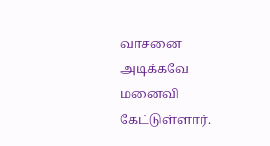வாசனை அடிக்கவே மனைவி கேட்டுள்ளார்.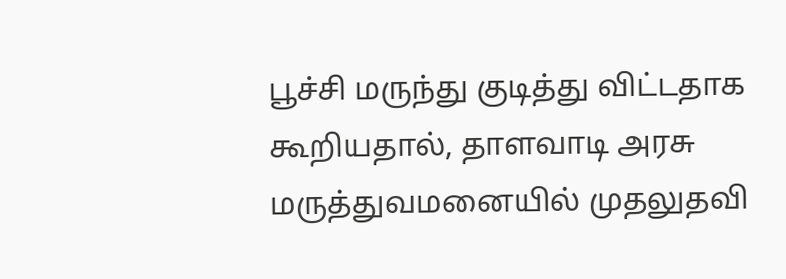பூச்சி மருந்து குடித்து விட்டதாக கூறியதால், தாளவாடி அரசு மருத்துவமனையில் முதலுதவி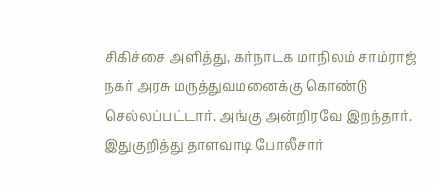சிகிச்சை அளித்து, கர்நாடக மாநிலம் சாம்ராஜ் நகர் அரசு மருத்துவமனைக்கு கொண்டு செல்லப்பட்டார். அங்கு அன்றிரவே இறந்தார். இதுகுறித்து தாளவாடி போலீசார்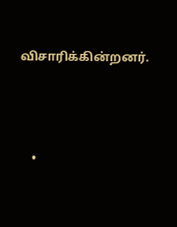விசாரிக்கின்றனர்.




    •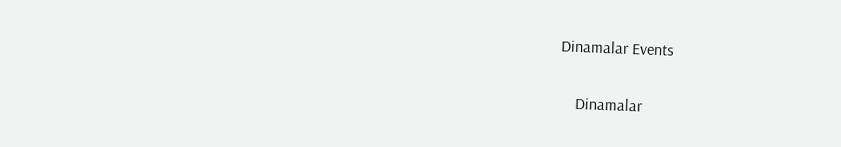Dinamalar Events


    Dinamalar